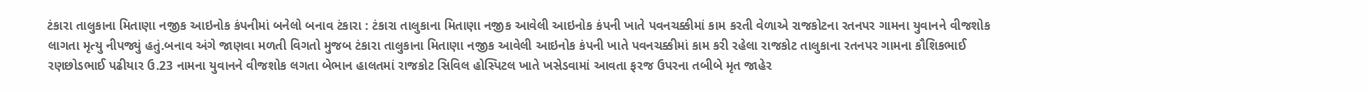ટંકારા તાલુકાના મિતાણા નજીક આઇનોક કંપનીમાં બનેલો બનાવ ટંકારા : ટંકારા તાલુકાના મિતાણા નજીક આવેલી આઇનોક કંપની ખાતે પવનચક્કીમાં કામ કરતી વેળાએ રાજકોટના રતનપર ગામના યુવાનને વીજશોક લાગતા મૃત્યુ નીપજ્યું હતું.બનાવ અંગે જાણવા મળતી વિગતો મુજબ ટંકારા તાલુકાના મિતાણા નજીક આવેલી આઇનોક કંપની ખાતે પવનચક્કીમાં કામ કરી રહેલા રાજકોટ તાલુકાના રતનપર ગામના કૌશિકભાઈ રણછોડભાઈ પઢીયાર ઉ.23 નામના યુવાનને વીજશોક લગતા બેભાન હાલતમાં રાજકોટ સિવિલ હોસ્પિટલ ખાતે ખસેડવામાં આવતા ફરજ ઉપરના તબીબે મૃત જાહેર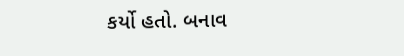કર્યો હતો. બનાવ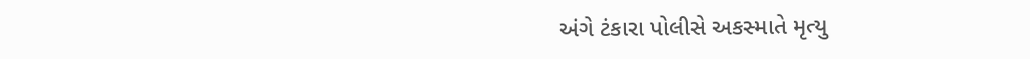અંગે ટંકારા પોલીસે અકસ્માતે મૃત્યુ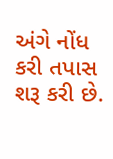અંગે નોંધ કરી તપાસ શરૂ કરી છે.